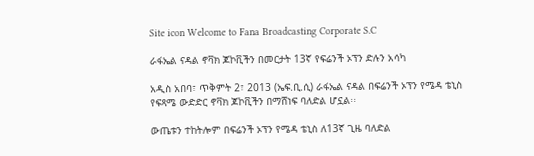Site icon Welcome to Fana Broadcasting Corporate S.C

ራፋኤል ናዳል ኖቫክ ጆኮቪችን በመርታት 13ኛ የፍሬንች ኦፕን ድሉን አሳካ

አዲስ አበባ፣ ጥቅምት 2፣ 2013 (ኤፍ.ቢ.ሲ) ራፋኤል ናዳል በፍሬንች ኦፕን የሜዳ ቴኒስ የፍጻሜ ውድድር ኖቫክ ጆኮቪችን በማሸነፍ ባለድል ሆኗል፡፡

ውጤቱን ተከትሎም በፍሬንች ኦፕን የሜዳ ቴኒስ ለ13ኛ ጊዜ ባለድል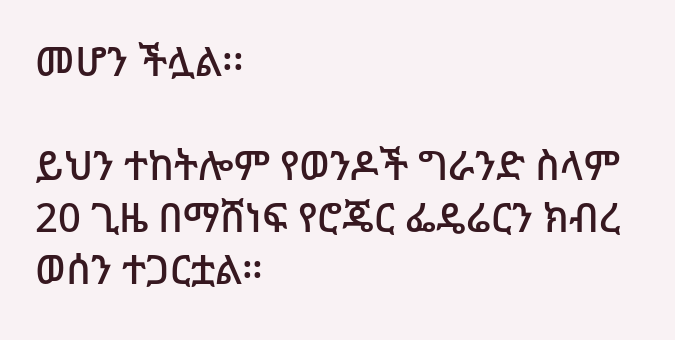መሆን ችሏል፡፡

ይህን ተከትሎም የወንዶች ግራንድ ስላም 20 ጊዜ በማሸነፍ የሮጄር ፌዴሬርን ክብረ ወሰን ተጋርቷል።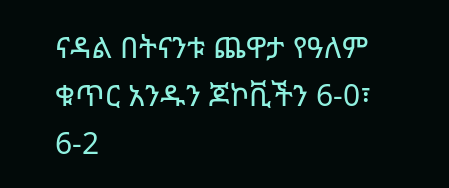ናዳል በትናንቱ ጨዋታ የዓለም ቁጥር አንዱን ጆኮቪችን 6-0፣ 6-2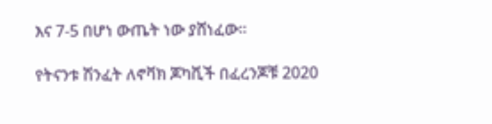እና 7-5 በሆነ ውጤት ነው ያሸነፈው።

የትናንቱ ሽንፈት ለኖቫክ ጆካቪች በፈረንጆቹ 2020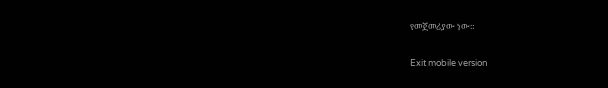የመጀመሪያው ነው።

Exit mobile version